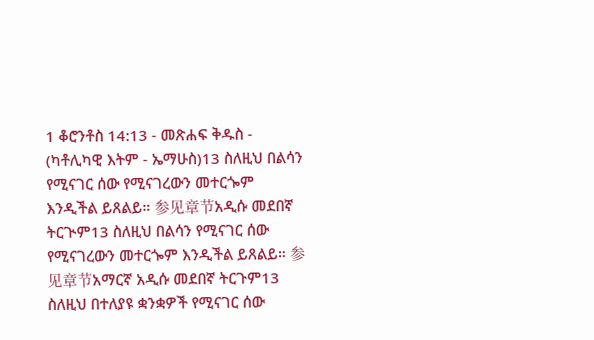1 ቆሮንቶስ 14:13 - መጽሐፍ ቅዱስ - (ካቶሊካዊ እትም - ኤማሁስ)13 ስለዚህ በልሳን የሚናገር ሰው የሚናገረውን መተርጐም እንዲችል ይጸልይ። 参见章节አዲሱ መደበኛ ትርጒም13 ስለዚህ በልሳን የሚናገር ሰው የሚናገረውን መተርጐም እንዲችል ይጸልይ። 参见章节አማርኛ አዲሱ መደበኛ ትርጉም13 ስለዚህ በተለያዩ ቋንቋዎች የሚናገር ሰው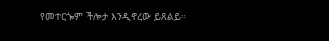የመተርጐም ችሎታ እንዲኖረው ይጸልይ።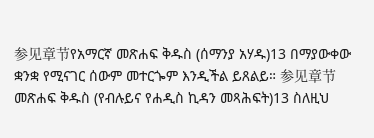参见章节የአማርኛ መጽሐፍ ቅዱስ (ሰማንያ አሃዱ)13 በማያውቀው ቋንቋ የሚናገር ሰውም መተርጐም እንዲችል ይጸልይ። 参见章节መጽሐፍ ቅዱስ (የብሉይና የሐዲስ ኪዳን መጻሕፍት)13 ስለዚህ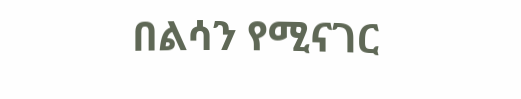በልሳን የሚናገር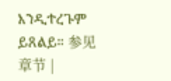እንዲተረጉም ይጸልይ። 参见章节 |